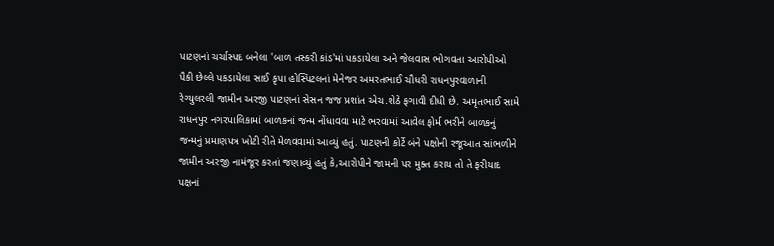પાટણનાં ચર્ચાસ્પદ બનેલા 'બાળ તસ્કરી કાંડ'માં પકડાયેલા અને જેલવાસ ભોગવતા આરોપીઓ પૈકી છેલ્લે પકડાયેલા સાઈ કૃપા હોસ્પિટલનાં મેનેજર અમરતભાઈ ચૌધરી રાધનપુરવાળાની રેગ્યુલરલી જામીન અરજી પાટણનાં સેસન જજ પ્રશાંત એચ.શેઠે ફગાવી દીધી છે. અમૃતભાઈ સામે રાધનપુર નગરપાલિકામાં બાળકનાં જન્મ નોંધાવવા માટે ભરવામાં આવેલ ફોર્મ ભરીને બાળકનું જન્મનું પ્રમાણપત્ર ખોટી રીતે મેળવવામાં આવ્યું હતું. પાટણની કોર્ટે બંને પક્ષોની રજૂઆત સાંભળીને જામીન અરજી નામંજૂર કરતાં જણાવ્યું હતું કે,આરોપીને જામની પર મુક્ત કરાય તો તે ફરીયાદ પક્ષનાં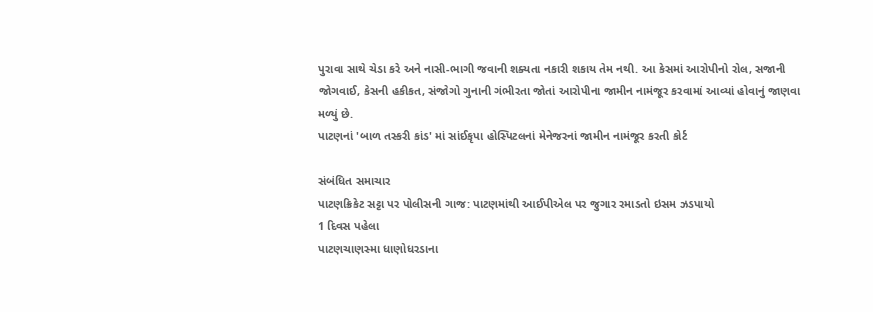પુરાવા સાથે ચેડા કરે અને નાસી-ભાગી જવાની શક્યતા નકારી શકાય તેમ નથી. આ કેસમાં આરોપીનો રોલ, સજાની જોગવાઈ, કેસની હકીકત, સંજોગો ગુનાની ગંભીરતા જોતાં આરોપીના જામીન નામંજૂર કરવામાં આવ્યાં હોવાનું જાણવા મળ્યું છે.
પાટણનાં 'બાળ તસ્કરી કાંડ' માં સાંઈકૃપા હોસ્પિટલનાં મેનેજરનાં જામીન નામંજૂર કરતી કોર્ટ

સંબંધિત સમાચાર
પાટણક્રિકેટ સટ્ટા પર પોલીસની ગાજ: પાટણમાંથી આઈપીએલ પર જુગાર રમાડતો ઇસમ ઝડપાયો
1 દિવસ પહેલા
પાટણચાણસ્મા ધાણોધરડાના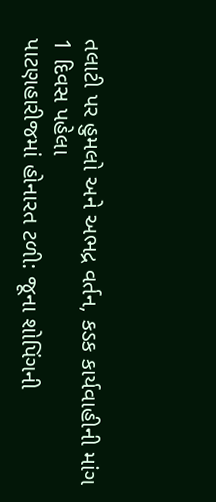તલાટી પર હુમલો અને અભદ્ર વર્તન, કડક કાર્યવાહીની માંગ
1 દિવસ પહેલા
પાટણહારીજમાં હોનારત ટળી: જૂના શોપિંગની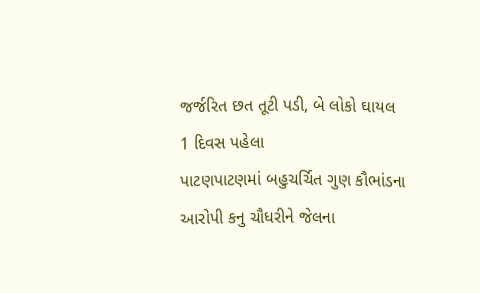જર્જરિત છત તૂટી પડી, બે લોકો ઘાયલ
1 દિવસ પહેલા
પાટણપાટણમાં બહુચર્ચિત ગુણ કૌભાંડના આરોપી કનુ ચૌધરીને જેલના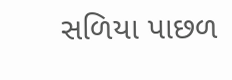સળિયા પાછળ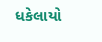ધકેલાયો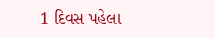1 દિવસ પહેલા